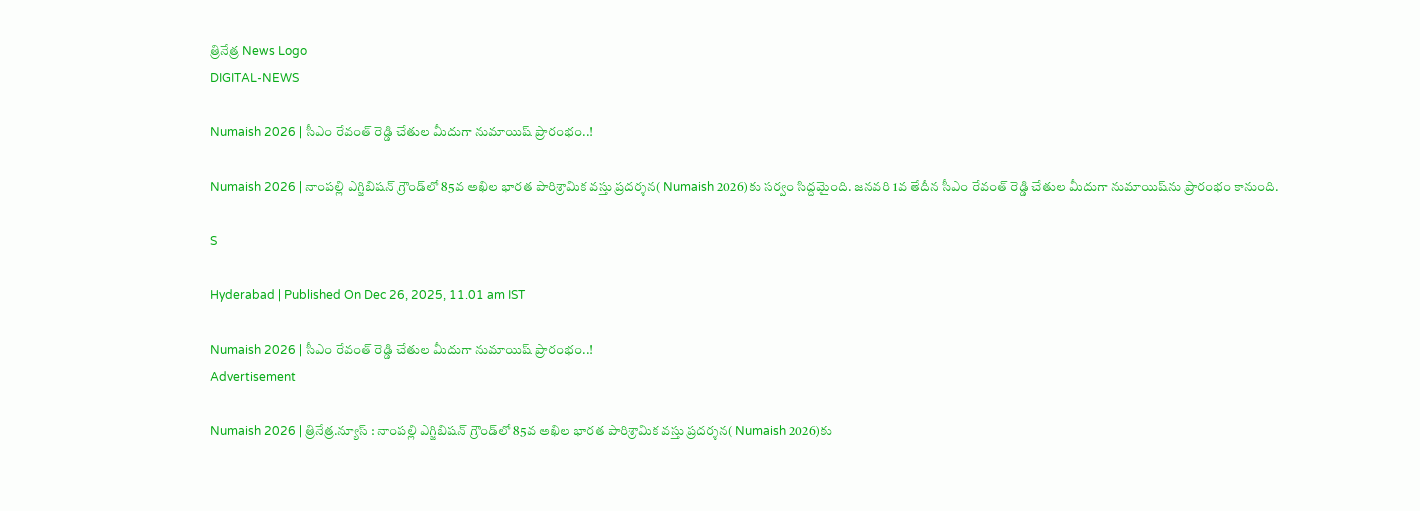త్రినేత్ర News Logo
DIGITAL-NEWS

Numaish 2026 | సీఎం రేవంత్ రెడ్డి చేతుల మీదుగా నుమాయిష్ ప్రారంభం..!

Numaish 2026 | నాంప‌ల్లి ఎగ్జిబిష‌న్ గ్రౌండ్‌లో 85వ అఖిల భార‌త పారిశ్రామిక వ‌స్తు ప్ర‌ద‌ర్శ‌న‌( Numaish 2026)కు స‌ర్వం సిద్ద‌మైంది. జ‌న‌వ‌రి 1వ తేదీన సీఎం రేవంత్ రెడ్డి చేతుల మీదుగా నుమాయిష్‌ను ప్రారంభం కానుంది.

S

Hyderabad | Published On Dec 26, 2025, 11.01 am IST

Numaish 2026 | సీఎం రేవంత్ రెడ్డి చేతుల మీదుగా నుమాయిష్ ప్రారంభం..!
Advertisement

Numaish 2026 | త్రినేత్ర‌.న్యూస్ : నాంప‌ల్లి ఎగ్జిబిష‌న్ గ్రౌండ్‌లో 85వ అఖిల భార‌త పారిశ్రామిక వ‌స్తు ప్ర‌ద‌ర్శ‌న‌( Numaish 2026)కు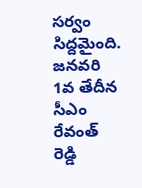స‌ర్వం సిద్ద‌మైంది. జ‌న‌వ‌రి 1వ తేదీన సీఎం రేవంత్ రెడ్డి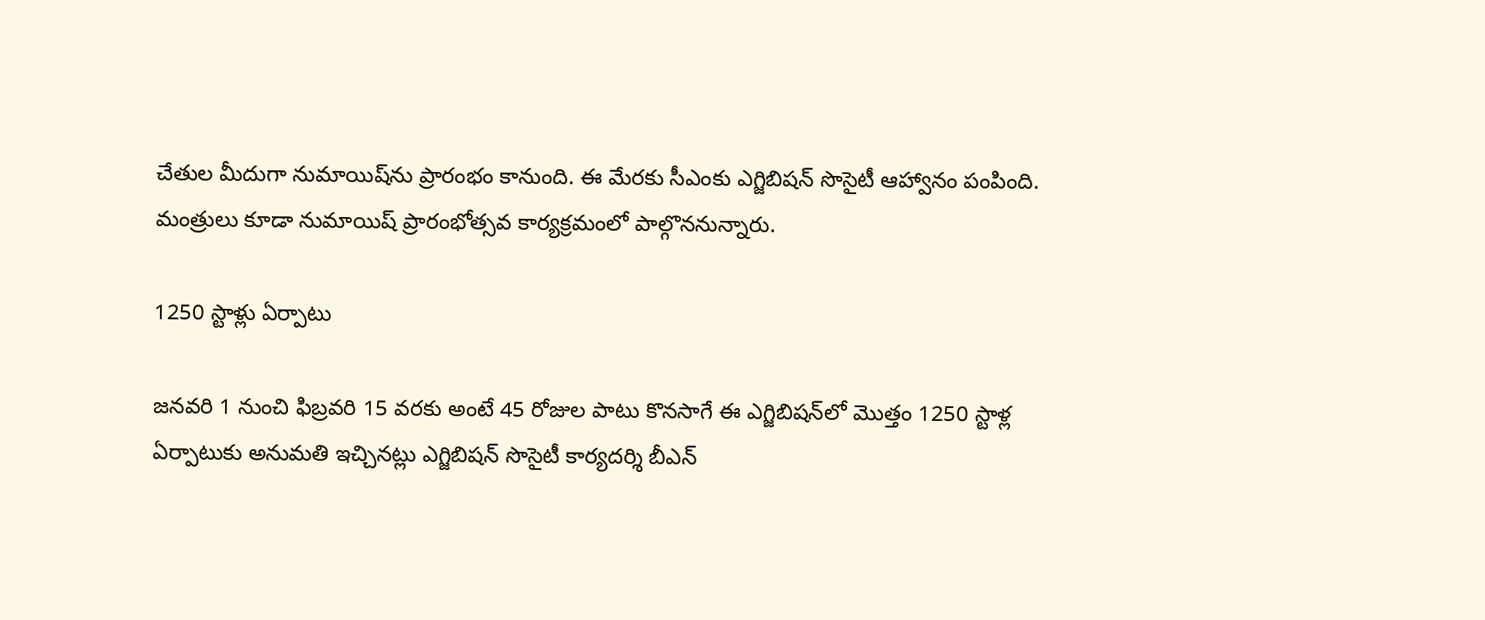చేతుల మీదుగా నుమాయిష్‌ను ప్రారంభం కానుంది. ఈ మేర‌కు సీఎంకు ఎగ్జిబిష‌న్ సొసైటీ ఆహ్వానం పంపింది. మంత్రులు కూడా నుమాయిష్ ప్రారంభోత్స‌వ కార్య‌క్ర‌మంలో పాల్గొన‌నున్నారు.

1250 స్టాళ్లు ఏర్పాటు

జ‌న‌వ‌రి 1 నుంచి ఫిబ్ర‌వ‌రి 15 వ‌ర‌కు అంటే 45 రోజుల పాటు కొన‌సాగే ఈ ఎగ్జిబిష‌న్‌లో మొత్తం 1250 స్టాళ్ల ఏర్పాటుకు అనుమ‌తి ఇచ్చిన‌ట్లు ఎగ్జిబిష‌న్ సొసైటీ కార్య‌ద‌ర్శి బీఎన్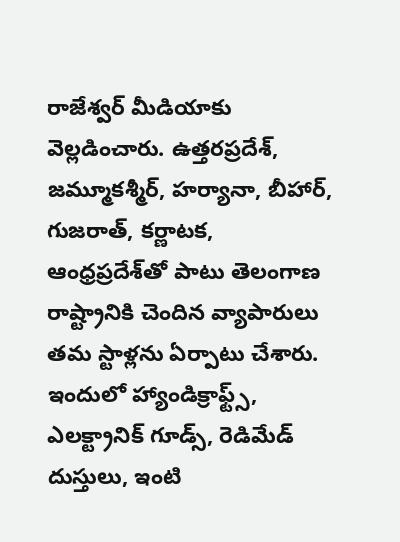రాజేశ్వ‌ర్ మీడియాకు వెల్ల‌డించారు. ఉత్త‌ర‌ప్ర‌దేశ్‌, జ‌మ్మూక‌శ్మీర్, హ‌ర్యానా, బీహార్, గుజ‌రాత్, క‌ర్ణాట‌క‌, ఆంధ్ర‌ప్ర‌దేశ్‌తో పాటు తెలంగాణ రాష్ట్రానికి చెందిన వ్యాపారులు త‌మ స్టాళ్ల‌ను ఏర్పాటు చేశారు. ఇందులో హ్యాండిక్రాఫ్ట్స్, ఎల‌క్ట్రానిక్ గూడ్స్, రెడిమేడ్ దుస్తులు, ఇంటి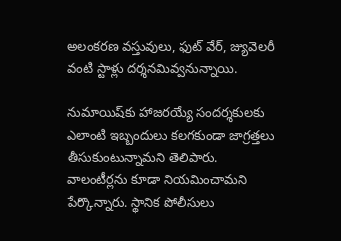అలంక‌ర‌ణ వ‌స్తువులు, ఫుట్ వేర్, జ్యువెల‌రీ వంటి స్టాళ్లు ద‌ర్శ‌న‌మివ్వ‌నున్నాయి.

నుమాయిష్‌కు హాజ‌ర‌య్యే సంద‌ర్శ‌కుల‌కు ఎలాంటి ఇబ్బందులు క‌ల‌గ‌కుండా జాగ్ర‌త్త‌లు తీసుకుంటున్నామ‌ని తెలిపారు. వాలంటీర్ల‌ను కూడా నియ‌మించామ‌ని పేర్కొన్నారు. స్థానిక పోలీసులు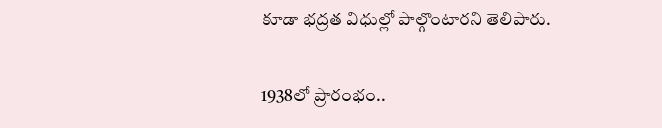కూడా భ‌ద్ర‌త విధుల్లో పాల్గొంటార‌ని తెలిపారు.

1938లో ప్రారంభం..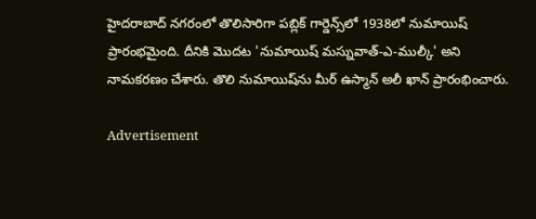హైద‌రాబాద్ న‌గ‌రంలో తొలిసారిగా ప‌బ్లిక్ గార్డెన్స్‌లో 1938లో నుమాయిష్ ప్రారంభ‌మైంది. దీనికి మొదట 'నుమాయిష్ మస్నువాత్-ఎ-ముల్కీ' అని నామ‌క‌ర‌ణం చేశారు. తొలి నుమాయిష్‌ను మీర్ ఉస్మాన్ అలీ ఖాన్ ప్రారంభించారు.

Advertisement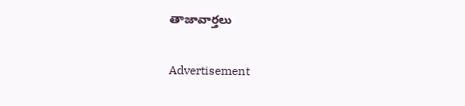తాజావార్తలు

Advertisement